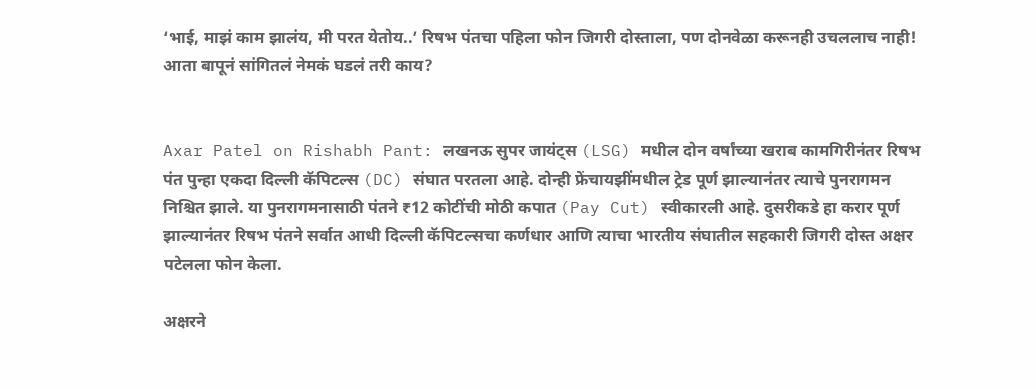‘भाई, माझं काम झालंय, मी परत येतोय..’ रिषभ पंतचा पहिला फोन जिगरी दोस्ताला, पण दोनवेळा करूनही उचललाच नाही! आता बापूनं सांगितलं नेमकं घडलं तरी काय?


Axar Patel on Rishabh Pant: लखनऊ सुपर जायंट्स (LSG) मधील दोन वर्षांच्या खराब कामगिरीनंतर रिषभ पंत पुन्हा एकदा दिल्ली कॅपिटल्स (DC) संघात परतला आहे. दोन्ही फ्रेंचायझींमधील ट्रेड पूर्ण झाल्यानंतर त्याचे पुनरागमन निश्चित झाले. या पुनरागमनासाठी पंतने ₹12 कोटींची मोठी कपात (Pay Cut) स्वीकारली आहे. दुसरीकडे हा करार पूर्ण झाल्यानंतर रिषभ पंतने सर्वात आधी दिल्ली कॅपिटल्सचा कर्णधार आणि त्याचा भारतीय संघातील सहकारी जिगरी दोस्त अक्षर पटेलला फोन केला.

अक्षरने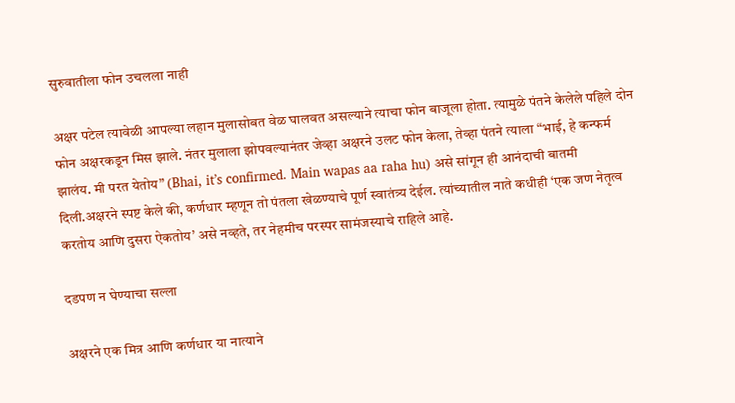सुरुवातीला फोन उचलला नाही

अक्षर पटेल त्यावेळी आपल्या लहान मुलासोबत वेळ घालवत असल्याने त्याचा फोन बाजूला होता. त्यामुळे पंतने केलेले पहिले दोन फोन अक्षरकडून मिस झाले. नंतर मुलाला झोपवल्यानंतर जेव्हा अक्षरने उलट फोन केला, तेव्हा पंतने त्याला “भाई, हे कन्फर्म झालंय. मी परत येतोय” (Bhai, it’s confirmed. Main wapas aa raha hu) असे सांगून ही आनंदाची बातमी दिली.अक्षरने स्पष्ट केले की, कर्णधार म्हणून तो पंतला खेळण्याचे पूर्ण स्वातंत्र्य देईल. त्यांच्यातील नाते कधीही ‘एक जण नेतृत्व करतोय आणि दुसरा ऐकतोय’ असे नव्हते, तर नेहमीच परस्पर सामंजस्याचे राहिले आहे.

दडपण न घेण्याचा सल्ला

अक्षरने एक मित्र आणि कर्णधार या नात्याने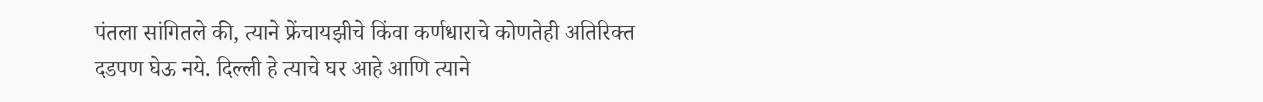पंतला सांगितले की, त्याने फ्रेंचायझीचे किंवा कर्णधाराचे कोणतेही अतिरिक्त दडपण घेऊ नये. दिल्ली हे त्याचे घर आहे आणि त्याने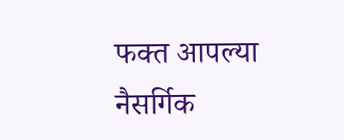फक्त आपल्या नैसर्गिक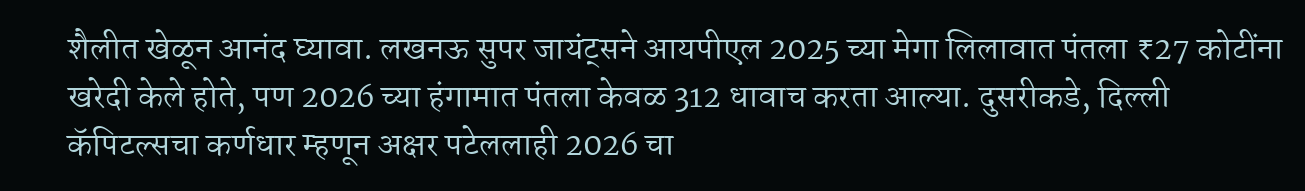शैलीत खेळून आनंद घ्यावा. लखनऊ सुपर जायंट्सने आयपीएल 2025 च्या मेगा लिलावात पंतला ₹27 कोटींना खरेदी केले होते, पण 2026 च्या हंगामात पंतला केवळ 312 धावाच करता आल्या. दुसरीकडे, दिल्ली कॅपिटल्सचा कर्णधार म्हणून अक्षर पटेललाही 2026 चा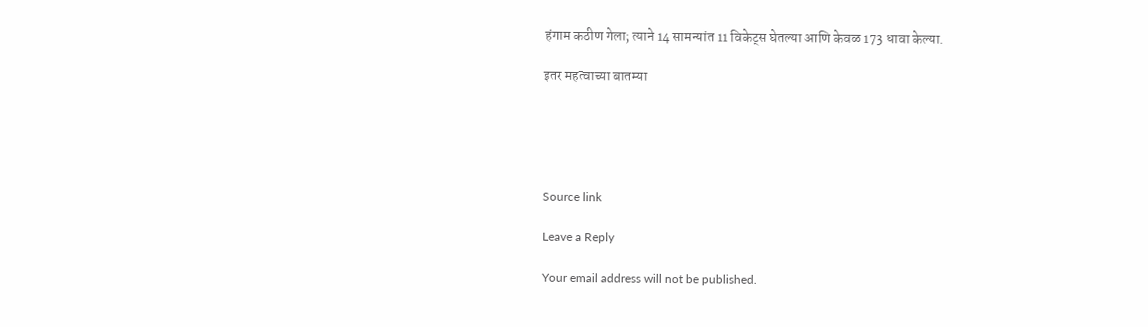हंगाम कठीण गेला; त्याने 14 सामन्यांत 11 विकेट्स घेतल्या आणि केवळ 173 धावा केल्या.

इतर महत्वाच्या बातम्या





Source link

Leave a Reply

Your email address will not be published.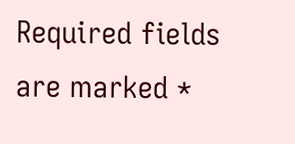Required fields are marked *